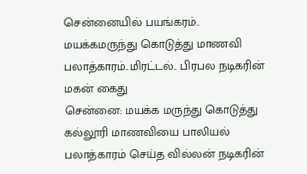சென்னையில் பயங்கரம்.. மயக்கமருந்து கொடுத்து மாணவி பலாத்காரம்..மிரட்டல்.. பிரபல நடிகரின் மகன் கைது
சென்னை: மயக்க மருந்து கொடுத்து கல்லூரி மாணவியை பாலியல் பலாத்காரம் செய்த வில்லன் நடிகரின்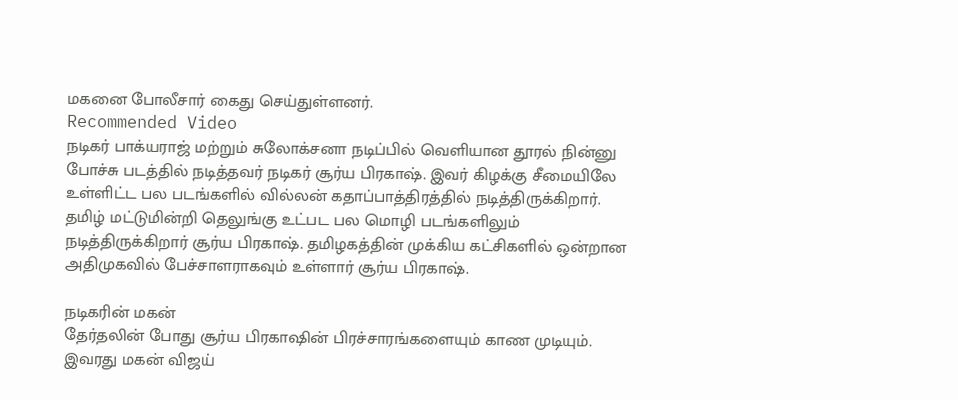மகனை போலீசார் கைது செய்துள்ளனர்.
Recommended Video
நடிகர் பாக்யராஜ் மற்றும் சுலோக்சனா நடிப்பில் வெளியான தூரல் நின்னு போச்சு படத்தில் நடித்தவர் நடிகர் சூர்ய பிரகாஷ். இவர் கிழக்கு சீமையிலே உள்ளிட்ட பல படங்களில் வில்லன் கதாப்பாத்திரத்தில் நடித்திருக்கிறார்.
தமிழ் மட்டுமின்றி தெலுங்கு உட்பட பல மொழி படங்களிலும் நடித்திருக்கிறார் சூர்ய பிரகாஷ். தமிழகத்தின் முக்கிய கட்சிகளில் ஒன்றான அதிமுகவில் பேச்சாளராகவும் உள்ளார் சூர்ய பிரகாஷ்.

நடிகரின் மகன்
தேர்தலின் போது சூர்ய பிரகாஷின் பிரச்சாரங்களையும் காண முடியும். இவரது மகன் விஜய்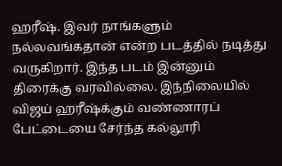ஹரீஷ். இவர் நாங்களும் நல்லவங்கதான் என்ற படத்தில் நடித்து வருகிறார். இந்த படம் இன்னும் திரைக்கு வரவில்லை. இந்நிலையில் விஜய் ஹரீஷ்க்கும் வண்ணாரப் பேட்டையை சேர்ந்த கல்லூரி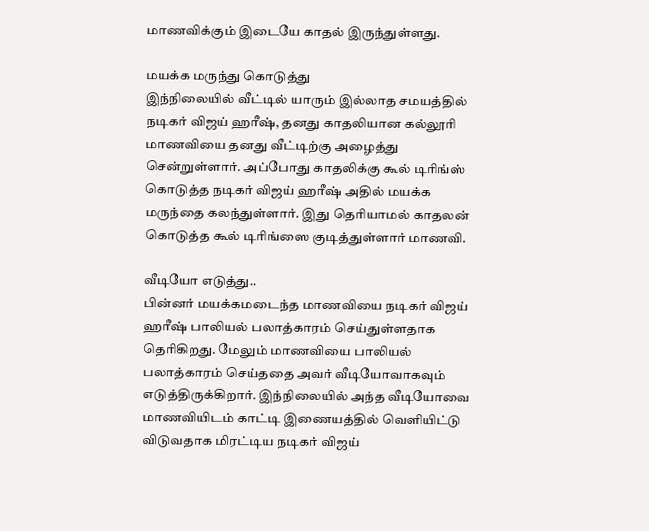மாணவிக்கும் இடையே காதல் இருந்துள்ளது.

மயக்க மருந்து கொடுத்து
இந்நிலையில் வீட்டில் யாரும் இல்லாத சமயத்தில் நடிகர் விஜய் ஹரீஷ், தனது காதலியான கல்லூரி மாணவியை தனது வீட்டிற்கு அழைத்து சென்றுள்ளார். அப்போது காதலிக்கு கூல் டிரிங்ஸ் கொடுத்த நடிகர் விஜய் ஹரீஷ் அதில் மயக்க மருந்தை கலந்துள்ளார். இது தெரியாமல் காதலன் கொடுத்த கூல் டிரிங்ஸை குடித்துள்ளார் மாணவி.

வீடியோ எடுத்து..
பின்னர் மயக்கமடைந்த மாணவியை நடிகர் விஜய் ஹரீஷ் பாலியல் பலாத்காரம் செய்துள்ளதாக தெரிகிறது. மேலும் மாணவியை பாலியல் பலாத்காரம் செய்ததை அவர் வீடியோவாகவும் எடுத்திருக்கிறார். இந்நிலையில் அந்த வீடியோவை மாணவியிடம் காட்டி இணையத்தில் வெளியிட்டு விடுவதாக மிரட்டிய நடிகர் விஜய்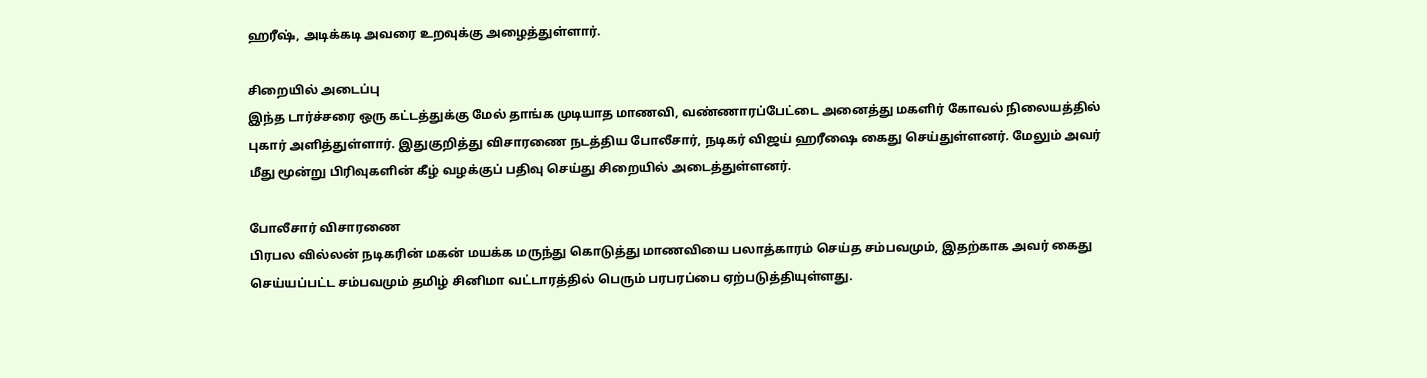ஹரீஷ், அடிக்கடி அவரை உறவுக்கு அழைத்துள்ளார்.

சிறையில் அடைப்பு
இந்த டார்ச்சரை ஒரு கட்டத்துக்கு மேல் தாங்க முடியாத மாணவி, வண்ணாரப்பேட்டை அனைத்து மகளிர் கோவல் நிலையத்தில் புகார் அளித்துள்ளார். இதுகுறித்து விசாரணை நடத்திய போலீசார், நடிகர் விஜய் ஹரீஷை கைது செய்துள்ளனர். மேலும் அவர் மீது மூன்று பிரிவுகளின் கீழ் வழக்குப் பதிவு செய்து சிறையில் அடைத்துள்ளனர்.

போலீசார் விசாரணை
பிரபல வில்லன் நடிகரின் மகன் மயக்க மருந்து கொடுத்து மாணவியை பலாத்காரம் செய்த சம்பவமும், இதற்காக அவர் கைது செய்யப்பட்ட சம்பவமும் தமிழ் சினிமா வட்டாரத்தில் பெரும் பரபரப்பை ஏற்படுத்தியுள்ளது.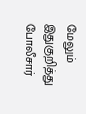மேலும் இதுகுறித்து போலீசார்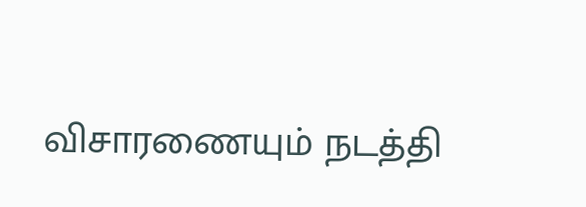விசாரணையும் நடத்தி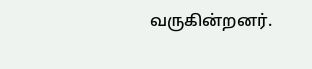வருகின்றனர்.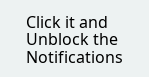Click it and Unblock the Notifications